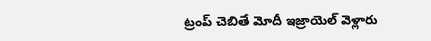ట్రంప్ చెబితే మోదీ ఇజ్రాయెల్ వెళ్లారు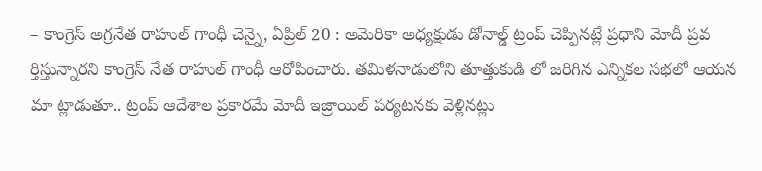– కాంగ్రెస్ అగ్రనేత రాహుల్ గాంధీ చెన్నై, ఏప్రిల్ 20 : అమెరికా అధ్యక్షుడు డోనాల్డ్ ట్రంప్ చెప్పినట్లే ప్రధాని మోదీ ప్రవ ర్తిస్తున్నారని కాంగ్రెస్ నేత రాహుల్ గాంధీ ఆరోపించారు. తమిళనాడులోని తూత్తుకుడి లో జరిగిన ఎన్నికల సభలో ఆయన మా ట్లాడుతూ.. ట్రంప్ ఆదేశాల ప్రకారమే మోదీ ఇజ్రాయిల్ పర్యటనకు వెళ్లినట్లు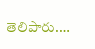తెలిపారు.…